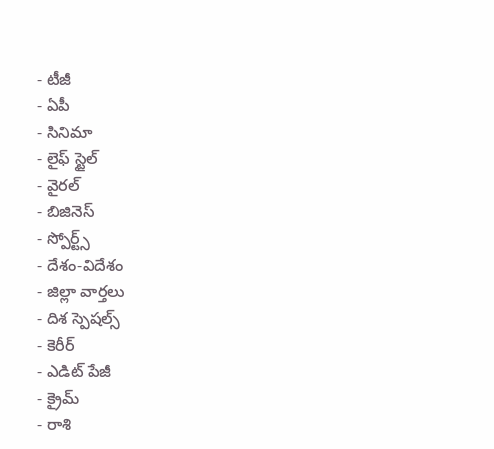- టీజీ
- ఏపీ
- సినిమా
- లైఫ్ స్టైల్
- వైరల్
- బిజినెస్
- స్పోర్ట్స్
- దేశం-విదేశం
- జిల్లా వార్తలు
- దిశ స్పెషల్స్
- కెరీర్
- ఎడిట్ పేజీ
- క్రైమ్
- రాశి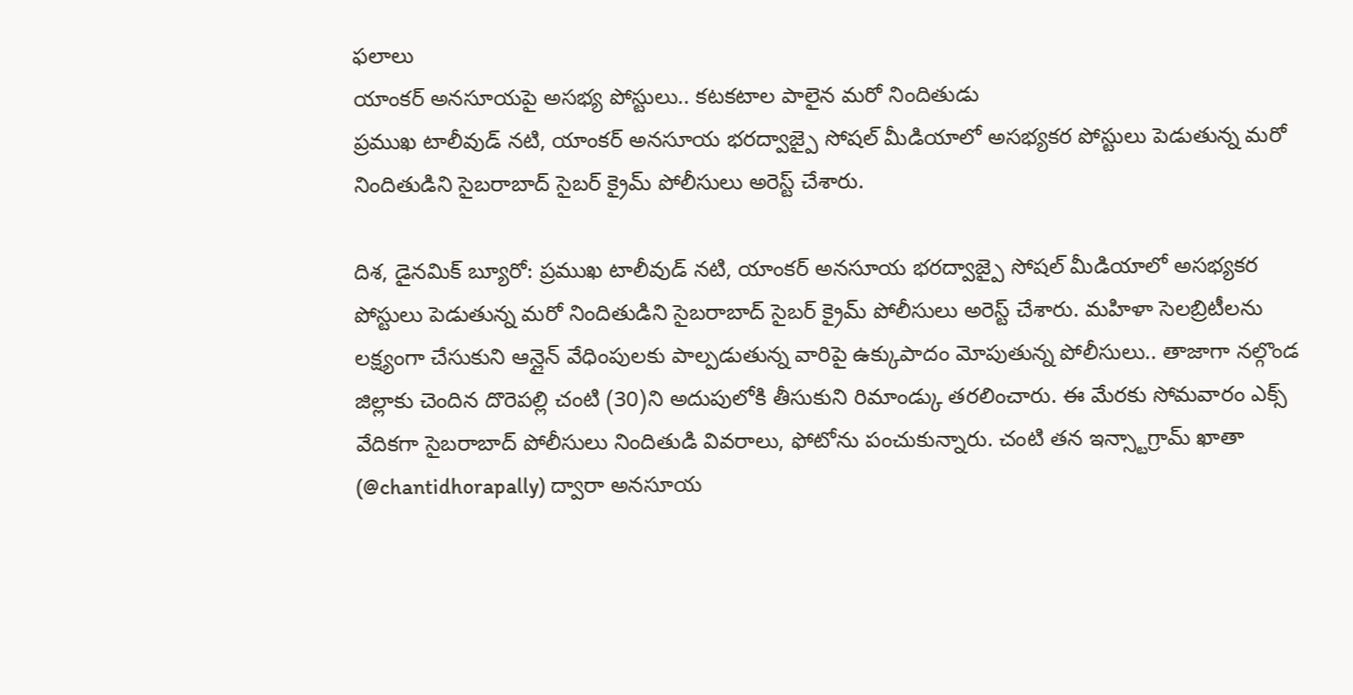ఫలాలు
యాంకర్ అనసూయపై అసభ్య పోస్టులు.. కటకటాల పాలైన మరో నిందితుడు
ప్రముఖ టాలీవుడ్ నటి, యాంకర్ అనసూయ భరద్వాజ్పై సోషల్ మీడియాలో అసభ్యకర పోస్టులు పెడుతున్న మరో నిందితుడిని సైబరాబాద్ సైబర్ క్రైమ్ పోలీసులు అరెస్ట్ చేశారు.

దిశ, డైనమిక్ బ్యూరో: ప్రముఖ టాలీవుడ్ నటి, యాంకర్ అనసూయ భరద్వాజ్పై సోషల్ మీడియాలో అసభ్యకర పోస్టులు పెడుతున్న మరో నిందితుడిని సైబరాబాద్ సైబర్ క్రైమ్ పోలీసులు అరెస్ట్ చేశారు. మహిళా సెలబ్రిటీలను లక్ష్యంగా చేసుకుని ఆన్లైన్ వేధింపులకు పాల్పడుతున్న వారిపై ఉక్కుపాదం మోపుతున్న పోలీసులు.. తాజాగా నల్గొండ జిల్లాకు చెందిన దొరెపల్లి చంటి (30)ని అదుపులోకి తీసుకుని రిమాండ్కు తరలించారు. ఈ మేరకు సోమవారం ఎక్స్ వేదికగా సైబరాబాద్ పోలీసులు నిందితుడి వివరాలు, ఫోటోను పంచుకున్నారు. చంటి తన ఇన్స్టాగ్రామ్ ఖాతా (@chantidhorapally) ద్వారా అనసూయ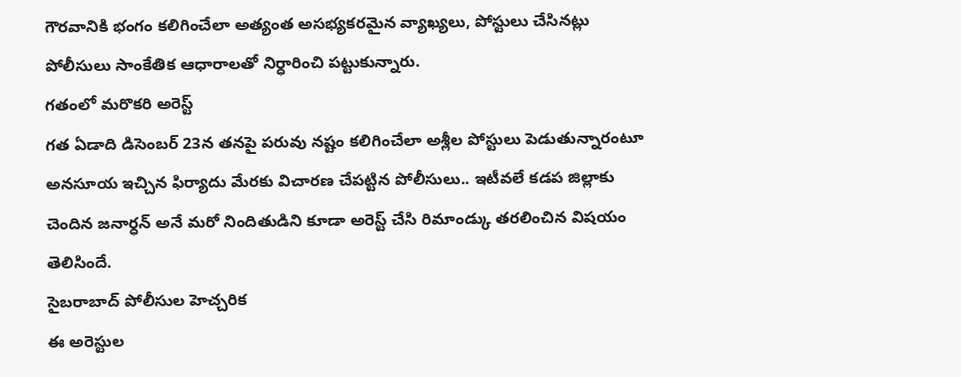గౌరవానికి భంగం కలిగించేలా అత్యంత అసభ్యకరమైన వ్యాఖ్యలు, పోస్టులు చేసినట్లు పోలీసులు సాంకేతిక ఆధారాలతో నిర్ధారించి పట్టుకున్నారు.
గతంలో మరొకరి అరెస్ట్
గత ఏడాది డిసెంబర్ 23న తనపై పరువు నష్టం కలిగించేలా అశ్లీల పోస్టులు పెడుతున్నారంటూ అనసూయ ఇచ్చిన ఫిర్యాదు మేరకు విచారణ చేపట్టిన పోలీసులు.. ఇటీవలే కడప జిల్లాకు చెందిన జనార్ధన్ అనే మరో నిందితుడిని కూడా అరెస్ట్ చేసి రిమాండ్కు తరలించిన విషయం తెలిసిందే.
సైబరాబాద్ పోలీసుల హెచ్చరిక
ఈ అరెస్టుల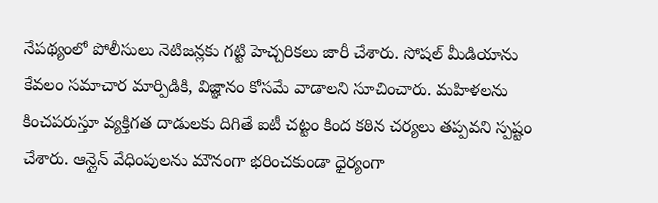నేపథ్యంలో పోలీసులు నెటిజన్లకు గట్టి హెచ్చరికలు జారీ చేశారు. సోషల్ మీడియాను కేవలం సమాచార మార్పిడికి, విజ్ఞానం కోసమే వాడాలని సూచించారు. మహిళలను కించపరుస్తూ వ్యక్తిగత దాడులకు దిగితే ఐటీ చట్టం కింద కఠిన చర్యలు తప్పవని స్పష్టం చేశారు. ఆన్లైన్ వేధింపులను మౌనంగా భరించకుండా ధైర్యంగా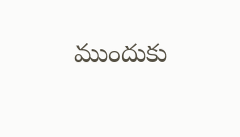ముందుకు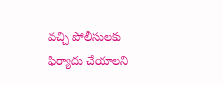వచ్చి పోలీసులకు ఫిర్యాదు చేయాలని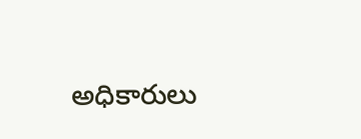అధికారులు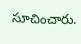సూచించారు.